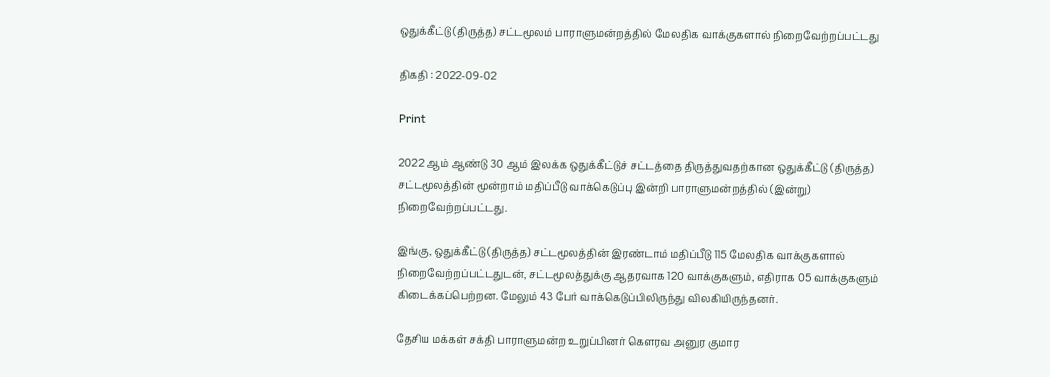ஒதுக்கீட்டு (திருத்த) சட்டமூலம் பாராளுமன்றத்தில் மேலதிக வாக்குகளால் நிறைவேற்றப்பட்டது

திகதி : 2022-09-02

Print

2022 ஆம் ஆண்டு 30 ஆம் இலக்க ஒதுக்கீட்டுச் சட்டத்தை திருத்துவதற்கான ஒதுக்கீட்டு (திருத்த) சட்டமூலத்தின் மூன்றாம் மதிப்பீடு வாக்கெடுப்பு இன்றி பாராளுமன்றத்தில் (இன்று) நிறைவேற்றப்பட்டது.

இங்கு, ஒதுக்கீட்டு (திருத்த) சட்டமூலத்தின் இரண்டாம் மதிப்பீடு 115 மேலதிக வாக்குகளால் நிறைவேற்றப்பட்டதுடன், சட்டமூலத்துக்கு ஆதரவாக 120 வாக்குகளும், எதிராக 05 வாக்குகளும் கிடைக்கப்பெற்றன. மேலும் 43 பேர் வாக்கெடுப்பிலிருந்து விலகியிருந்தனர்.

தேசிய மக்கள் சக்தி பாராளுமன்ற உறுப்பினர் கௌரவ அனுர குமார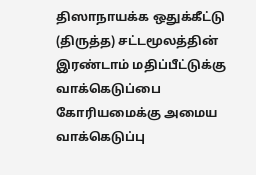திஸாநாயக்க ஒதுக்கீட்டு (திருத்த) சட்டமூலத்தின் இரண்டாம் மதிப்பீட்டுக்கு வாக்கெடுப்பை கோரியமைக்கு அமைய வாக்கெடுப்பு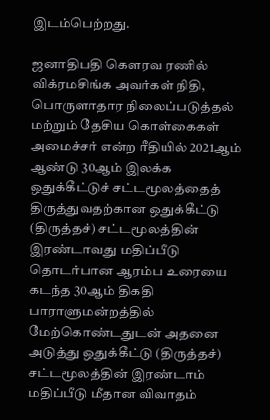இடம்பெற்றது.

ஜனாதிபதி கௌரவ ரணில் விக்ரமசிங்க அவர்கள் நிதி, பொருளாதார நிலைப்படுத்தல் மற்றும் தேசிய கொள்கைகள் அமைச்சர் என்ற ரீதியில் 2021ஆம் ஆண்டு 30ஆம் இலக்க ஒதுக்கீட்டுச் சட்டமூலத்தைத் திருத்துவதற்கான ஒதுக்கீட்டு (திருத்தச்) சட்டமூலத்தின் இரண்டாவது மதிப்பீடு தொடர்பான ஆரம்ப உரையை கடந்த 30ஆம் திகதி பாராளுமன்றத்தில் மேற்கொண்டதுடன் அதனை அடுத்து ஒதுக்கீட்டு (திருத்தச்) சட்டமூலத்தின் இரண்டாம் மதிப்பீடு மீதான விவாதம்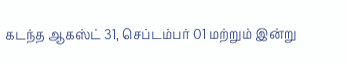கடந்த ஆகஸ்ட் 31, செப்டம்பர் 01 மற்றும் இன்று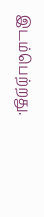இடம்பெற்றது.